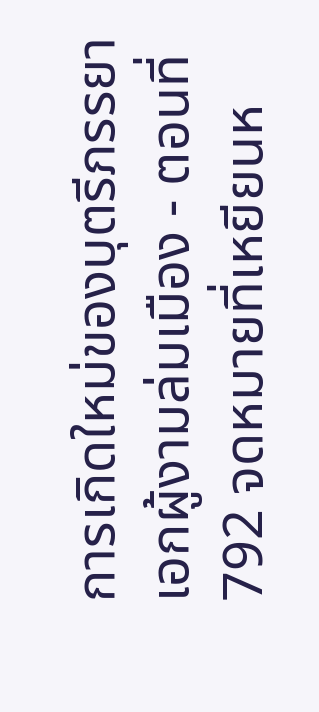การเกิดใหม่ของบุตรีภรรยาเอกผู้งามล่มเมือง - ตอนที่ 792 จดหมายที่เหยียนห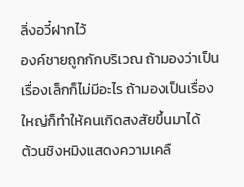ลิ่งอวี๋ฝากไว้
องค์ชายถูกกักบริเวณ ถ้ามองว่าเป็นเรื่องเล็กก็ไม่มีอะไร ถ้ามองเป็นเรื่องใหญ่ก็ทำให้คนเกิดสงสัยขึ้นมาได้
ต้วนชิงหมิงแสดงความเคลื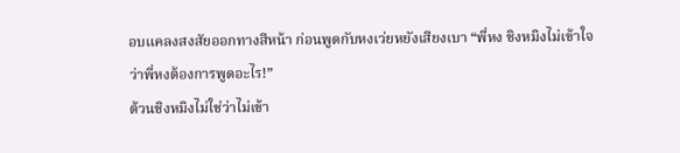อบแคลงสงสัยออกทางสีหน้า ก่อนพูดกับหงเว่ยหยังเสียงเบา “พี่หง ชิงหมิงไม่เข้าใจ
ว่าพี่หงต้องการพูดอะไร!”
ต้วนชิงหมิงไม่ใช่ว่าไม่เข้า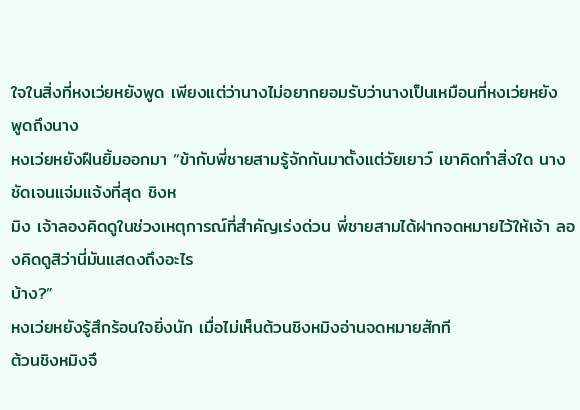ใจในสิ่งที่หงเว่ยหยังพูด เพียงแต่ว่านางไม่อยากยอมรับว่านางเป็นเหมือนที่หงเว่ยหยัง
พูดถึงนาง
หงเว่ยหยังฝืนยิ้มออกมา “ข้ากับพี่ชายสามรู้จักกันมาตั้งแต่วัยเยาว์ เขาคิดทำสิ่งใด นางชัดเจนแจ่มแจ้งที่สุด ชิงห
มิง เจ้าลองคิดดูในช่วงเหตุการณ์ที่สำคัญเร่งด่วน พี่ชายสามได้ฝากจดหมายไว้ให้เจ้า ลองคิดดูสิว่านี่มันแสดงถึงอะไร
บ้าง?”
หงเว่ยหยังรู้สึกร้อนใจยิ่งนัก เมื่อไม่เห็นต้วนชิงหมิงอ่านจดหมายสักที
ต้วนชิงหมิงจึ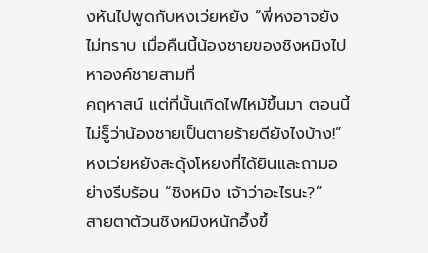งหันไปพูดกับหงเว่ยหยัง “พี่หงอาจยังไม่ทราบ เมื่อคืนนี้น้องชายของชิงหมิงไปหาองค์ชายสามที่
คฤหาสน์ แต่ที่นั้นเกิดไฟไหม้ขึ้นมา ตอนนี้ไม่รู็ว่าน้องชายเป็นตายร้ายดียังไงบ้าง!”
หงเว่ยหยังสะดุ้งโหยงที่ได้ยินและถามอย่างรีบร้อน “ชิงหมิง เจ้าว่าอะไรนะ?”
สายตาต้วนชิงหมิงหนักอึ้งขึ้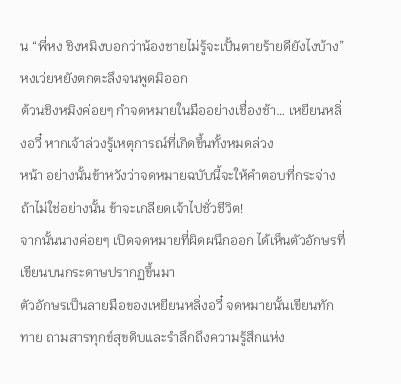น “พี่หง ชิงหมิงบอกว่าน้องชายไม่รู้จะเปั้นตายร้ายดียังไงบ้าง”
หงเว่ยหยังตกตะลึงจนพูดมิออก
ต้วนชิงหมิงค่อยๆ กำจดหมายในมืออย่างเชื่องช้า… เหยียนหลิ่งอวี๋ หากเจ้าล่วงรู้เหตุการณ์ที่เกิดขึ้นทั้งหมดล่วง
หน้า อย่างนั้นข้าหวังว่าจดหมายฉบับนี้จะให้คำตอบที่กระจ่าง ถ้าไม่ใช่อย่างนั้น ข้าจะเกลียดเจ้าไปชั่วชีวิต!
จากนั้นนางค่อยๆ เปิดจดหมายที่ผิดผนึกออก ได้เห็นตัวอักษรที่เขียนบนกระดาษปรากฏขึ้นมา
ตัวอักษรเป็นลายมือของเหยียนหลิ่งอวี๋ จดหมายนั้นเขียนทักทาย ถามสารทุกข์สุขดิบและรำลึกถึงความรู้สึกแห่ง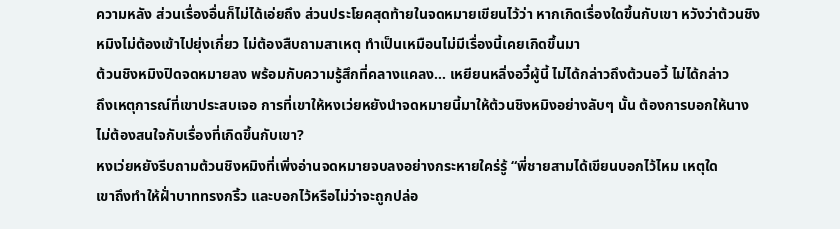ความหลัง ส่วนเรื่องอื่นก็ไม่ได้เอ่ยถึง ส่วนประโยคสุดท้ายในจดหมายเขียนไว้ว่า หากเกิดเรื่องใดขึ้นกับเขา หวังว่าต้วนชิง
หมิงไม่ต้องเข้าไปยุ่งเกี่ยว ไม่ต้องสืบถามสาเหตุ ทำเป็นเหมือนไม่มีเรื่องนี้เคยเกิดขึ้นมา
ต้วนชิงหมิงปิดจดหมายลง พร้อมกับความรู้สึกที่คลางแคลง… เหยียนหลิ่งอวี๋ผู้นี้ ไม่ได้กล่าวถึงต้วนอวี้ ไม่ได้กล่าว
ถึงเหตุการณ์ที่เขาประสบเจอ การที่เขาให้หงเว่ยหยังนำจดหมายนี้มาให้ต้วนชิงหมิงอย่างลับๆ นั้น ต้องการบอกให้นาง
ไม่ต้องสนใจกับเรื่องที่เกิดขึ้นกับเขา?
หงเว่ยหยังรีบถามต้วนชิงหมิงที่เพิ่งอ่านจดหมายจบลงอย่างกระหายใคร่รู้ “พี่ชายสามได้เขียนบอกไว้ไหม เหตุใด
เขาถึงทำให้ฝั่าบาททรงกริ้ว และบอกไว้หรือไม่ว่าจะถูกปล่อ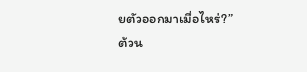ยตัวออกมาเมื่อไหร่?”
ต้วน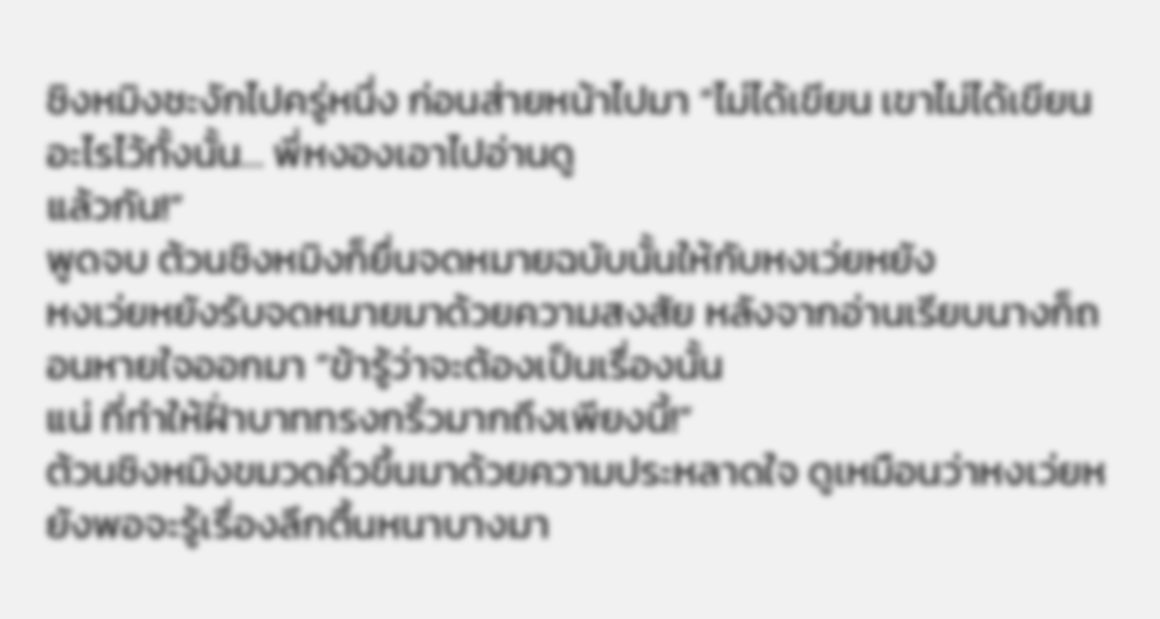ชิงหมิงชะงักไปครู่หนึ่ง ก่อนส่ายหน้าไปมา “ไม่ได้เขียน เขาไม่ได้เขียนอะไรไว้ทั้งนั้น… พี่หงองเอาไปอ่านดู
แล้วกัน!”
พูดจบ ต้วนชิงหมิงก็ยื่นจดหมายฉบับนั้นให้กับหงเว่ยหยัง
หงเว่ยหยังรับจดหมายมาด้วยความสงสัย หลังจากอ่านเรียบนางก็ถอนหายใจออกมา “ข้ารู้ว่าจะต้องเป็นเรื่องนั้น
แน่ ที่ทำให้ฝั่าบาททรงกริ้วมากถึงเพียงนี้!”
ต้วนชิงหมิงขมวดคิ้วขึ้นมาด้วยความประหลาดใจ ดูเหมือนว่าหงเว่ยหยังพอจะรู้เรื่องลึกตื้นหนาบางมา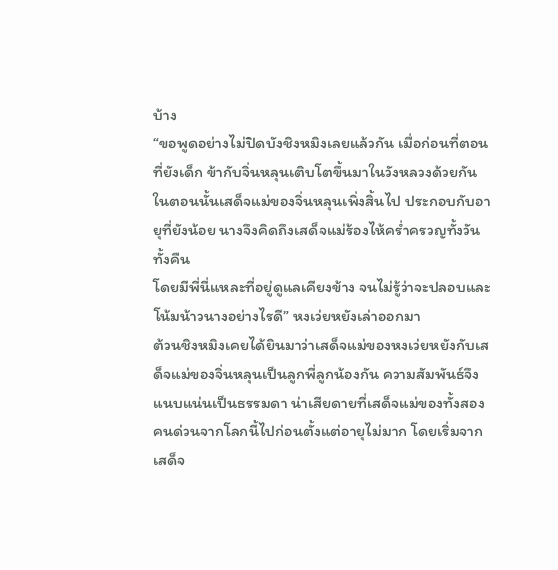บ้าง
“ขอพูดอย่างไม่ปิดบังชิงหมิงเลยแล้วกัน เมื่อก่อนที่ตอนที่ยังเด็ก ข้ากับจิ่นหลุนเติบโตขึ้นมาในวังหลวงด้วยกัน
ในตอนนั้นเสด็จแม่ของจิ่นหลุนเพิ่งสิ้นไป ประกอบกับอายุที่ยังน้อย นางจึงคิดถึงเสด็จแม่ร้องไห้ครํ่าครวญทั้งวันทั้งคืน
โดยมีพี่นี่แหละที่อยู่ดูแลเคียงข้าง จนไม่รู้ว่าจะปลอบและโน้มน้าวนางอย่างไรดี” หงเว่ยหยังเล่าออกมา
ต้วนชิงหมิงเคยได้ยินมาว่าเสด็จแม่ของหงเว่ยหยังกับเสด็จแม่ของจิ่นหลุนเป็นลูกพี่ลูกน้องกัน ความสัมพันธ์จึง
แนบแน่นเป็นธรรมดา น่าเสียดายที่เสด็จแม่ของทั้งสองคนด่วนจากโลกนี้ไปก่อนตั้งแต่อายุไม่มาก โดยเริ่มจากเสด็จ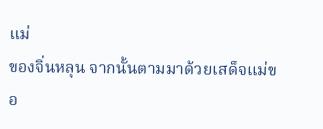แม่
ของจิ่นหลุน จากนั้นตามมาด้วยเสด็จแม่ขอ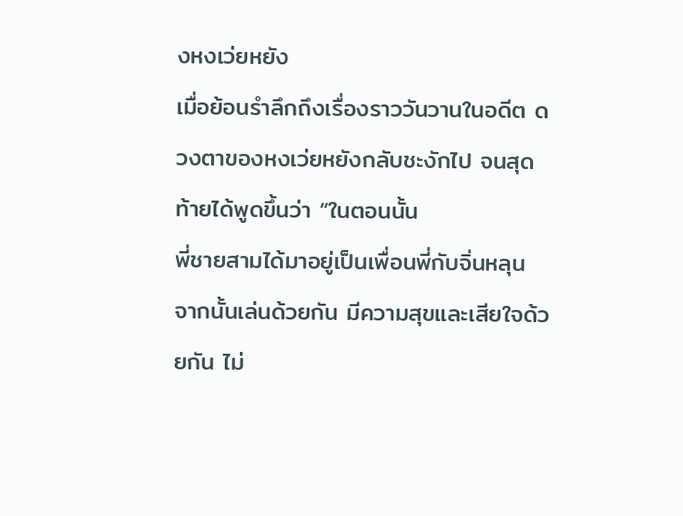งหงเว่ยหยัง
เมื่อย้อนรำลึกถึงเรื่องราววันวานในอดีต ดวงตาของหงเว่ยหยังกลับชะงักไป จนสุดท้ายได้พูดขึ้นว่า “ในตอนนั้น
พี่ชายสามได้มาอยู่เป็นเพื่อนพี่กับจิ่นหลุน จากนั้นเล่นด้วยกัน มีความสุขและเสียใจด้วยกัน ไม่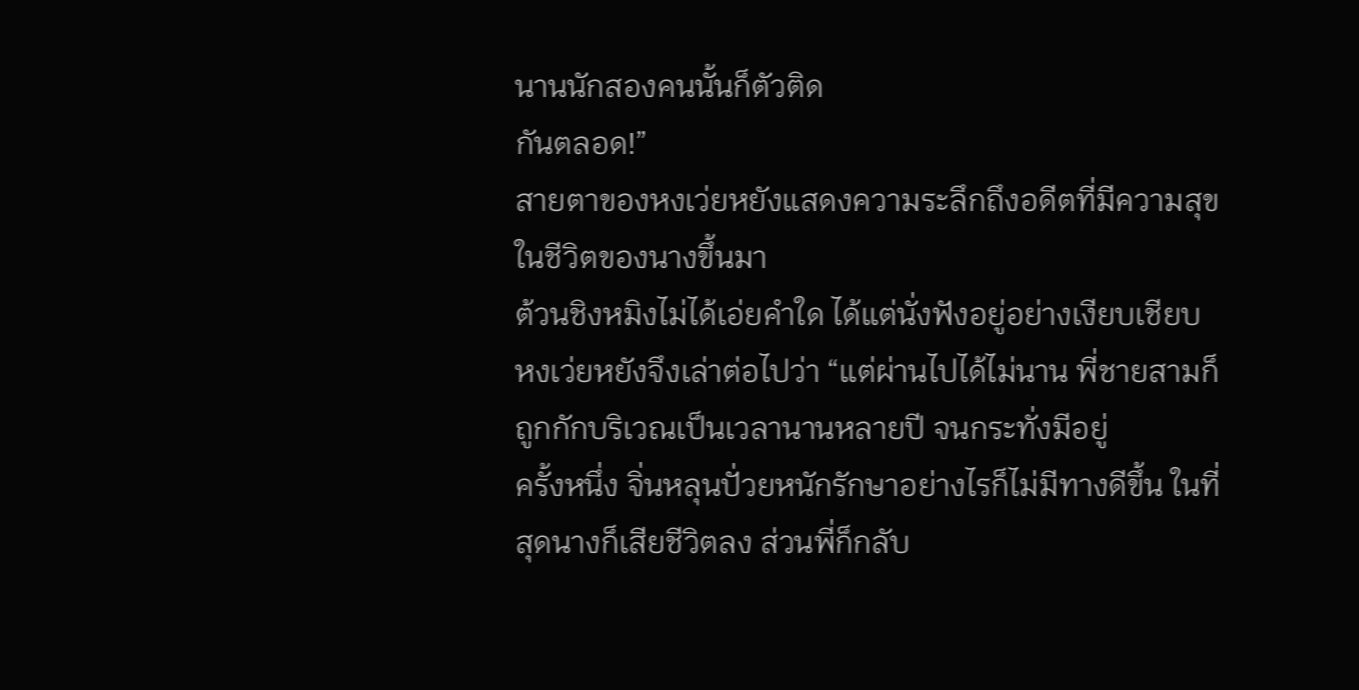นานนักสองคนนั้นก็ตัวติด
กันตลอด!”
สายตาของหงเว่ยหยังแสดงความระลึกถึงอดีตที่มีความสุขในชีวิตของนางขึ้นมา
ต้วนชิงหมิงไม่ได้เอ่ยคำใด ได้แต่นั่งฟังอยู่อย่างเงียบเชียบ
หงเว่ยหยังจึงเล่าต่อไปว่า “แต่ผ่านไปได้ไม่นาน พี่ชายสามก็ถูกกักบริเวณเป็นเวลานานหลายปี จนกระทั่งมีอยู่
ครั้งหนึ่ง จิ่นหลุนปั่วยหนักรักษาอย่างไรก็ไม่มีทางดีขึ้น ในที่สุดนางก็เสียชีวิตลง ส่วนพี่ก็กลับ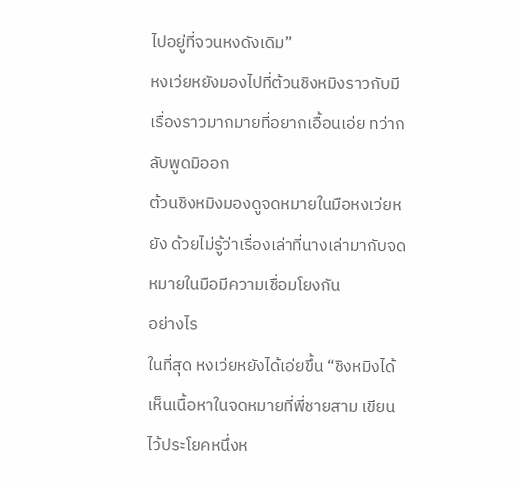ไปอยู่ที่จวนหงดังเดิม”
หงเว่ยหยังมองไปที่ต้วนชิงหมิงราวกับมีเรื่องราวมากมายที่อยากเอื้อนเอ่ย ทว่ากลับพูดมิออก
ต้วนชิงหมิงมองดูจดหมายในมือหงเว่ยหยัง ด้วยไม่รู้ว่าเรื่องเล่าที่นางเล่ามากับจดหมายในมือมีความเชื่อมโยงกัน
อย่างไร
ในที่สุด หงเว่ยหยังได้เอ่ยขึ้น “ชิงหมิงได้เห็นเนื้อหาในจดหมายที่พี่ชายสาม เขียนไว้ประโยคหนึ่งห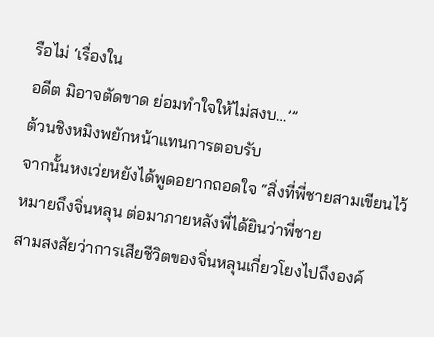รือไม่ ‘เรื่องใน
อดีต มิอาจตัดขาด ย่อมทำใจให้ไม่สงบ…’”
ต้วนชิงหมิงพยักหน้าแทนการตอบรับ
จากนั้นหงเว่ยหยังได้พูดอยากถอดใจ “สิ่งที่พี่ชายสามเขียนไว้หมายถึงจิ่นหลุน ต่อมาภายหลังพี่ได้ยินว่าพี่ชาย
สามสงสัยว่าการเสียชีวิตของจิ่นหลุนเกี่ยวโยงไปถึงองค์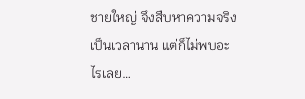ชายใหญ่ จึงสืบหาความจริงเป็นเวลานาน แต่ก็ไม่พบอะไรเลย…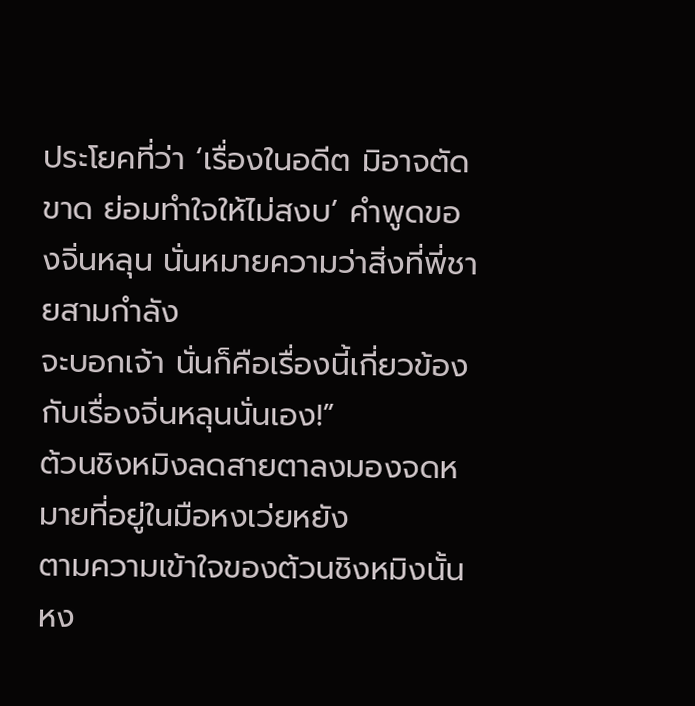ประโยคที่ว่า ‘เรื่องในอดีต มิอาจตัดขาด ย่อมทำใจให้ไม่สงบ’ คำพูดของจิ่นหลุน นั่นหมายความว่าสิ่งที่พี่ชายสามกำลัง
จะบอกเจ้า นั่นก็คือเรื่องนี้เกี่ยวข้องกับเรื่องจิ่นหลุนนั่นเอง!”
ต้วนชิงหมิงลดสายตาลงมองจดหมายที่อยู่ในมือหงเว่ยหยัง
ตามความเข้าใจของต้วนชิงหมิงนั้น หง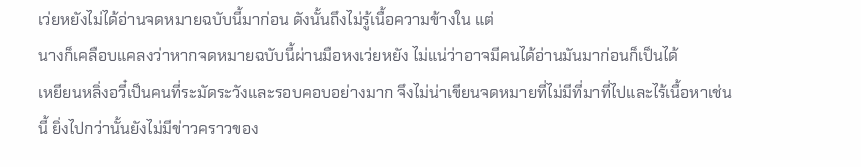เว่ยหยังไม่ได้อ่านจดหมายฉบับนี้มาก่อน ดังนั้นถึงไม่รู้เนื้อความข้างใน แต่
นางก็เคลือบแคลงว่าหากจดหมายฉบับนี้ผ่านมือหงเว่ยหยัง ไม่แน่ว่าอาจมีคนได้อ่านมันมาก่อนก็เป็นได้
เหยียนหลิ่งอวี๋เป็นคนที่ระมัดระวังและรอบคอบอย่างมาก จึงไม่น่าเขียนจดหมายที่ไม่มีที่มาที่ไปและไร้เนื้อหาเช่น
นี้ ยิ่งไปกว่านั้นยังไม่มีข่าวคราวของ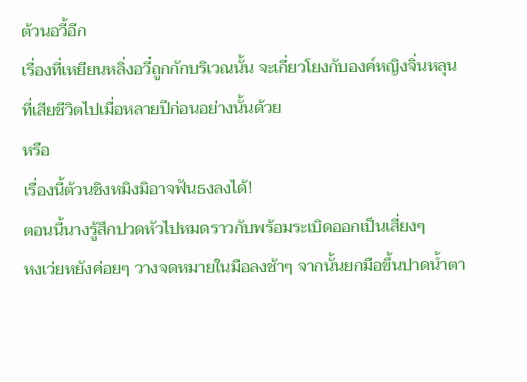ต้วนอวี้อีก
เรื่องที่เหยียนหลิ่งอวี๋ถูกกักบริเวณนั้น จะเกี่ยวโยงกับองค์หญิงจิ่นหลุน ที่เสียชีวิตไปเมื่อหลายปีก่อนอย่างนั้นด้วย
หรือ
เรื่องนี้ต้วนชิงหมิงมิอาจฟันธงลงได้!
ตอนนี้นางรู้สึกปวดหัวไปหมดราวกับพร้อมระเบิดออกเป็นเสี่ยงๆ
หงเว่ยหยังค่อยๆ วางจดหมายในมือลงช้าๆ จากนั้นยกมือขึ้นปาดนํ้าตา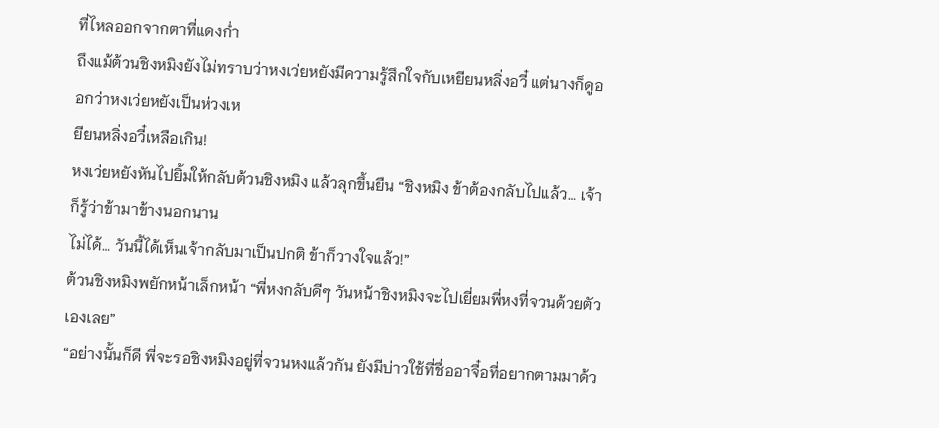ที่ไหลออกจากตาที่แดงกํ่า
ถึงแม้ต้วนชิงหมิงยังไม่ทราบว่าหงเว่ยหยังมีความรู้สึกใจกับเหยียนหลิ่งอวี๋ แต่นางก็ดูออกว่าหงเว่ยหยังเป็นห่วงเห
ยียนหลิ่งอวี๋เหลือเกิน!
หงเว่ยหยังหันไปยิ้มให้กลับต้วนชิงหมิง แล้วลุกขึ้นยืน “ชิงหมิง ข้าต้องกลับไปแล้ว… เจ้าก็รู้ว่าข้ามาข้างนอกนาน
ไม่ได้… วันนี้ได้เห็นเจ้ากลับมาเป็นปกติ ข้าก็วางใจแล้ว!”
ต้วนชิงหมิงพยักหน้าเล็กหน้า “พี่หงกลับดีๆ วันหน้าชิงหมิงจะไปเยี่ยมพี่หงที่จวนด้วยตัวเองเลย”
“อย่างนั้นก็ดี พี่จะรอชิงหมิงอยู่ที่จวนหงแล้วกัน ยังมีบ่าวใช้ที่ชื่ออาจื๋อที่อยากตามมาด้ว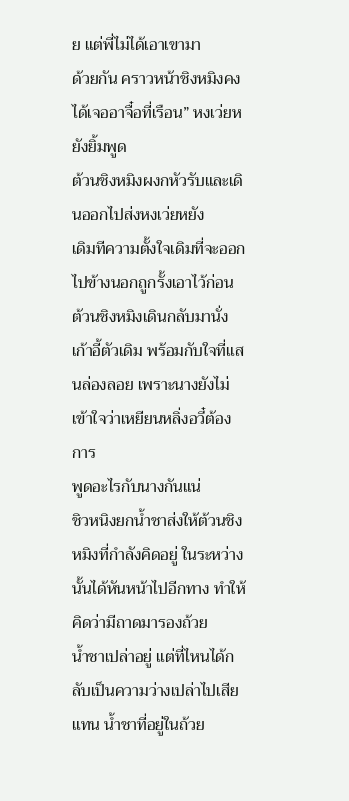ย แต่พี่ไม่ได้เอาเขามา
ด้วยกัน คราวหน้าชิงหมิงคงได้เจออาจื๋อที่เรือน” หงเว่ยหยังยิ้มพูด
ต้วนชิงหมิงผงกหัวรับและเดินออกไปส่งหงเว่ยหยัง
เดิมทีความตั้งใจเดิมที่จะออกไปข้างนอกถูกรั้งเอาไว้ก่อน
ต้วนชิงหมิงเดินกลับมานั่งเก้าอี้ตัวเดิม พร้อมกับใจที่แสนล่องลอย เพราะนางยังไม่เข้าใจว่าเหยียนหลิ่งอวี๋ต้องการ
พูดอะไรกับนางกันแน่
ชิวหนิงยกนํ้าชาส่งให้ต้วนชิงหมิงที่กำลังคิดอยู่ ในระหว่างนั้นได้หันหน้าไปอีกทาง ทำให้คิดว่ามีถาดมารองถ้วย
นํ้าชาเปล่าอยู่ แต่ที่ไหนได้กลับเป็นความว่างเปล่าไปเสียแทน นํ้าชาที่อยู่ในถ้วย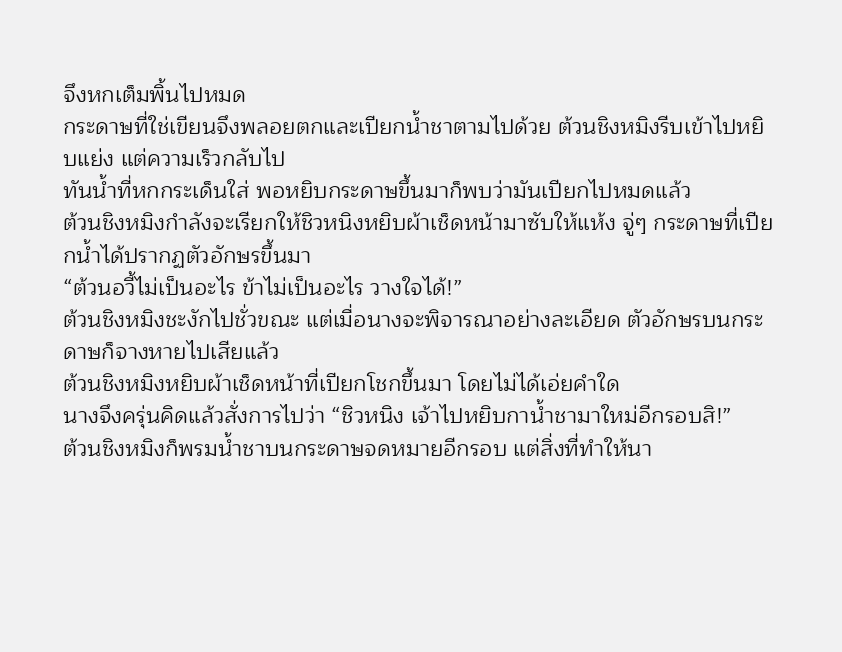จึงหกเต็มพิ้นไปหมด
กระดาษที่ใช่เขียนจึงพลอยตกและเปียกนํ้าชาตามไปด้วย ต้วนชิงหมิงรีบเข้าไปหยิบแย่ง แต่ความเร็วกลับไป
ทันนํ้าที่หกกระเด็นใส่ พอหยิบกระดาษขึ้นมาก็พบว่ามันเปียกไปหมดแล้ว
ต้วนชิงหมิงกำลังจะเรียกให้ชิวหนิงหยิบผ้าเช็ดหน้ามาซับให้แห้ง จู่ๆ กระดาษที่เปียกนํ้าได้ปรากฏตัวอักษรขึ้นมา
“ต้วนอวี้ไม่เป็นอะไร ข้าไม่เป็นอะไร วางใจได้!”
ต้วนชิงหมิงชะงักไปชั่วขณะ แต่เมื่อนางจะพิจารณาอย่างละเอียด ตัวอักษรบนกระดาษก็จางหายไปเสียแล้ว
ต้วนชิงหมิงหยิบผ้าเช็ดหน้าที่เปียกโชกขึ้นมา โดยไม่ได้เอ่ยคำใด
นางจึงครุ่นคิดแล้วสั่งการไปว่า “ชิวหนิง เจ้าไปหยิบกานํ้าชามาใหม่อีกรอบสิ!”
ต้วนชิงหมิงก็พรมนํ้าชาบนกระดาษจดหมายอีกรอบ แต่สิ่งที่ทำให้นา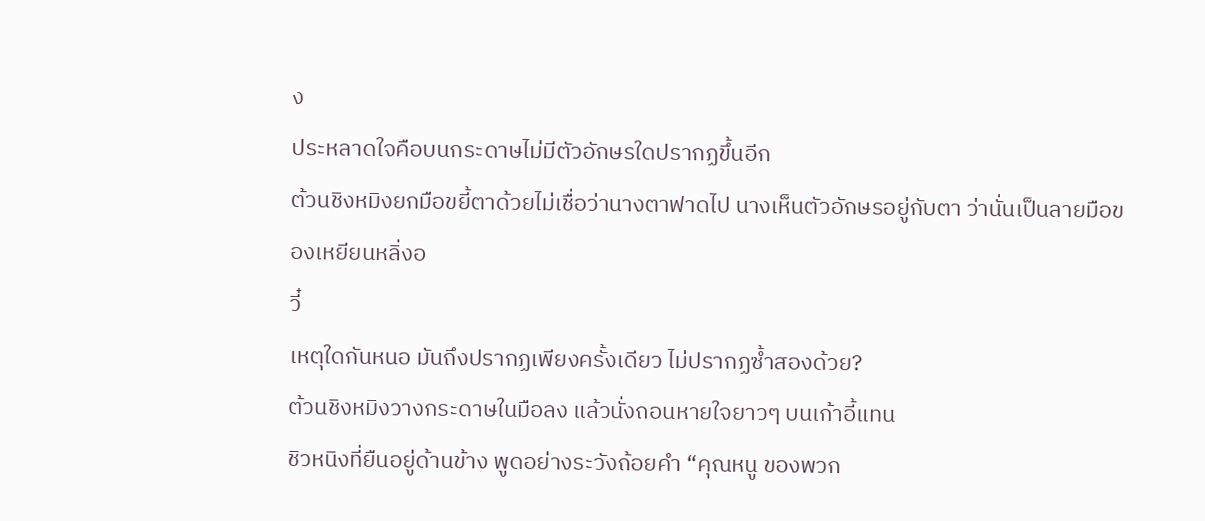ง
ประหลาดใจคือบนกระดาษไม่มีตัวอักษรใดปรากฏขึ้นอีก
ต้วนชิงหมิงยกมือขยี้ตาด้วยไม่เชื่อว่านางตาฟาดไป นางเห็นตัวอักษรอยู่กับตา ว่านั่นเป็นลายมือของเหยียนหลิ่งอ
วี๋
เหตุใดกันหนอ มันถึงปรากฏเพียงครั้งเดียว ไม่ปรากฏซํ้าสองด้วย?
ต้วนชิงหมิงวางกระดาษในมือลง แล้วนั่งถอนหายใจยาวๆ บนเก้าอี้แทน
ชิวหนิงที่ยืนอยู่ด้านข้าง พูดอย่างระวังถ้อยคำ “คุณหนู ของพวก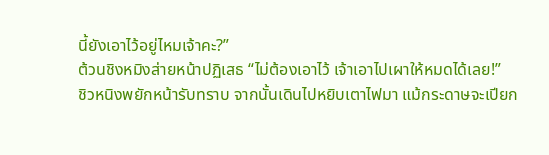นี้ยังเอาไว้อยู่ไหมเจ้าคะ?”
ต้วนชิงหมิงส่ายหน้าปฏิเสธ “ไม่ต้องเอาไว้ เจ้าเอาไปเผาให้หมดได้เลย!”
ชิวหนิงพยักหน้ารับทราบ จากนั้นเดินไปหยิบเตาไฟมา แม้กระดาษจะเปียก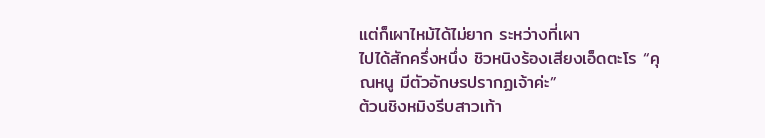แต่ก็เผาไหม้ได้ไม่ยาก ระหว่างที่เผา
ไปได้สักครึ่งหนึ่ง ชิวหนิงร้องเสียงเอ็ดตะโร “คุณหนู มีตัวอักษรปรากฏเจ้าค่ะ”
ต้วนชิงหมิงรีบสาวเท้า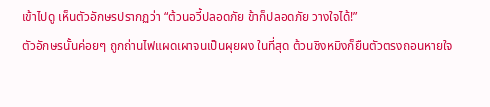เข้าไปดู เห็นตัวอักษรปรากฏว่า “ต้วนอวี้ปลอดภัย ข้าก็ปลอดภัย วางใจได้!”
ตัวอักษรนั้นค่อยๆ ถูกถ่านไฟแผดเผาจนเป็นผุยผง ในที่สุด ต้วนชิงหมิงก็ยืนตัวตรงถอนหายใจ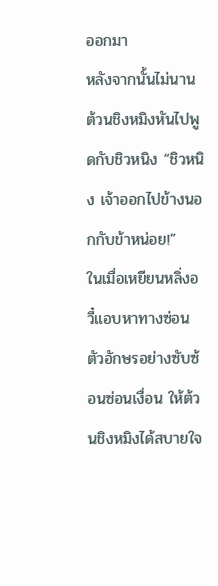ออกมา
หลังจากนั้นไม่นาน ต้วนชิงหมิงหันไปพูดกับชิวหนิง “ชิวหนิง เจ้าออกไปข้างนอกกับข้าหน่อย!”
ในเมื่อเหยียนหลิ่งอวี๋แอบหาทางซ่อนตัวอักษรอย่างซับซ้อนซ่อนเงื่อน ให้ต้วนชิงหมิงได้สบายใจ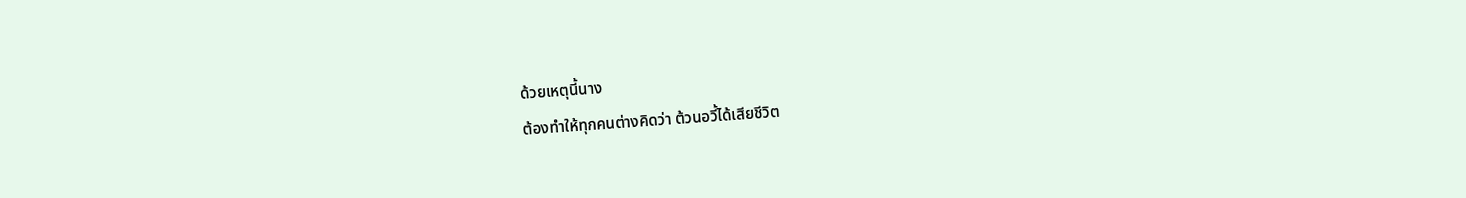ด้วยเหตุนี้นาง
ต้องทำให้ทุกคนต่างคิดว่า ต้วนอวี้ได้เสียชีวิต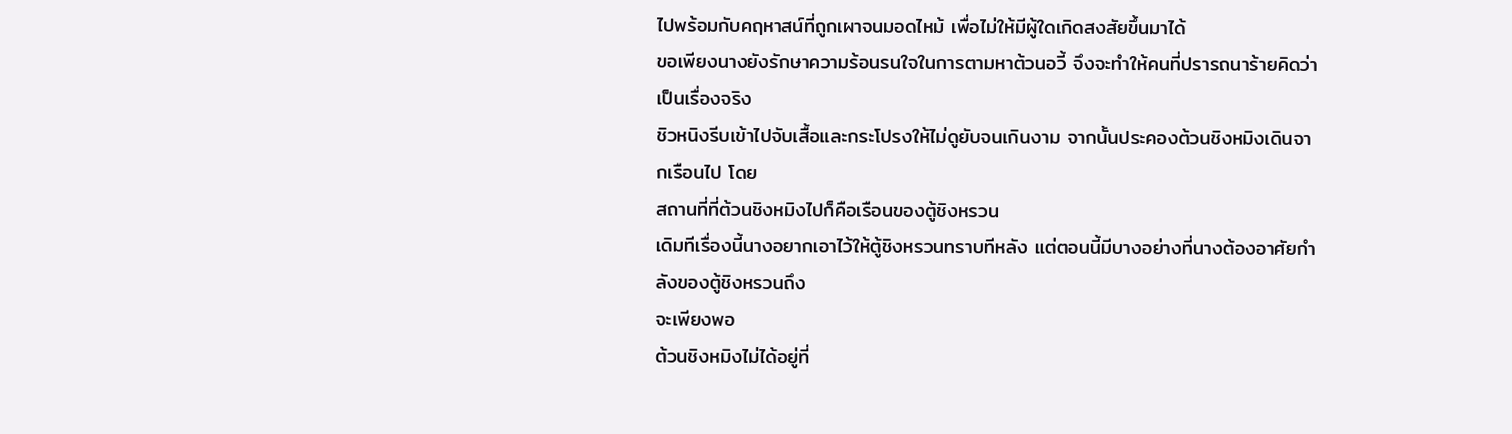ไปพร้อมกับคฤหาสน์ที่ถูกเผาจนมอดไหม้ เพื่อไม่ให้มีผู้ใดเกิดสงสัยขึ้นมาได้
ขอเพียงนางยังรักษาความร้อนรนใจในการตามหาต้วนอวี้ จึงจะทำให้คนที่ปรารถนาร้ายคิดว่าเป็นเรื่องจริง
ชิวหนิงรีบเข้าไปจับเสื้อและกระโปรงให้ไม่ดูยับจนเกินงาม จากนั้นประคองต้วนชิงหมิงเดินจากเรือนไป โดย
สถานที่ที่ต้วนชิงหมิงไปก็คือเรือนของตู้ชิงหรวน
เดิมทีเรื่องนี้นางอยากเอาไว้ให้ตู้ชิงหรวนทราบทีหลัง แต่ตอนนี้มีบางอย่างที่นางต้องอาศัยกำลังของตู้ชิงหรวนถึง
จะเพียงพอ
ต้วนชิงหมิงไม่ได้อยู่ที่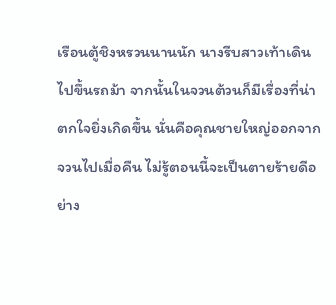เรือนตู้ชิงหรวนนานนัก นางรีบสาวเท้าเดินไปขึ้นรถม้า จากนั้นในจวนต้วนก็มีเรื่องที่น่า
ตกใจยิ่งเกิดขึ้น นั่นคือคุณชายใหญ่ออกจากจวนไปเมื่อคืน ไม่รู้ตอนนี้จะเป็นตายร้ายดีอย่าง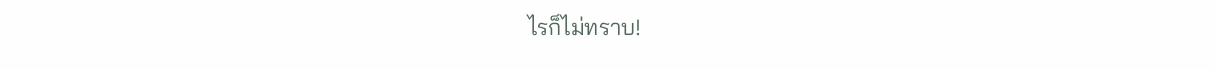ไรก็ไม่ทราบ!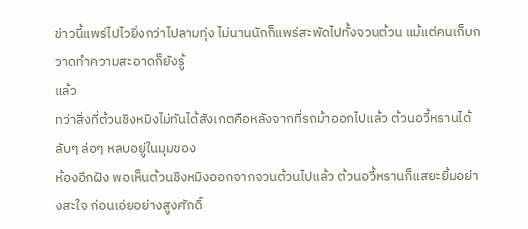ข่าวนี้แพร่ไปไวยิ่งกว่าไปลามทุ่ง ไม่นานนักก็แพร่สะพัดไปทั้งจวนต้วน แม้แต่คนเก็บกวาดทำความสะอาดก็ยังรู้
แล้ว
ทว่าสิ่งที่ต้วนชิงหมิงไม่ทันได้สังเกตคือหลังจากที่รถม้าออกไปแล้ว ต้วนอวี้หรานได้ลับๆ ล่อๆ หลบอยู่ในมุมของ
ห้องอีกฝัง พอเห็นต้วนชิงหมิงออกจากจวนต้วนไปแล้ว ต้วนอวี้หรานก็แสยะยิ้มอย่างสะใจ ก่อนเอ่ยอย่างสูงศักดิ์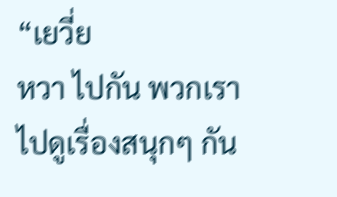“เยวี่ย
หวา ไปกัน พวกเราไปดูเรื่องสนุกๆ กัน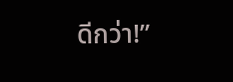ดีกว่า!”